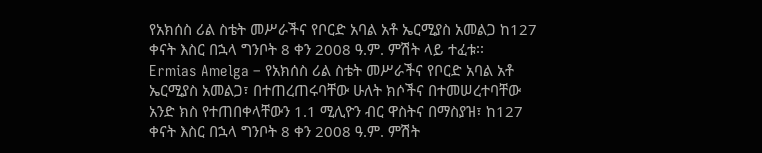የአክሰስ ሪል ስቴት መሥራችና የቦርድ አባል አቶ ኤርሚያስ አመልጋ ከ127 ቀናት እስር በኋላ ግንቦት 8 ቀን 2008 ዓ.ም. ምሽት ላይ ተፈቱ፡፡
Ermias Amelga – የአክሰስ ሪል ስቴት መሥራችና የቦርድ አባል አቶ ኤርሚያስ አመልጋ፣ በተጠረጠሩባቸው ሁለት ክሶችና በተመሠረተባቸው አንድ ክስ የተጠበቀላቸውን 1.1 ሚሊዮን ብር ዋስትና በማስያዝ፣ ከ127 ቀናት እስር በኋላ ግንቦት 8 ቀን 2008 ዓ.ም. ምሽት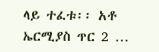ላይ ተፈቱ፡፡ አቶ ኤርሚያስ ጥር 2 …